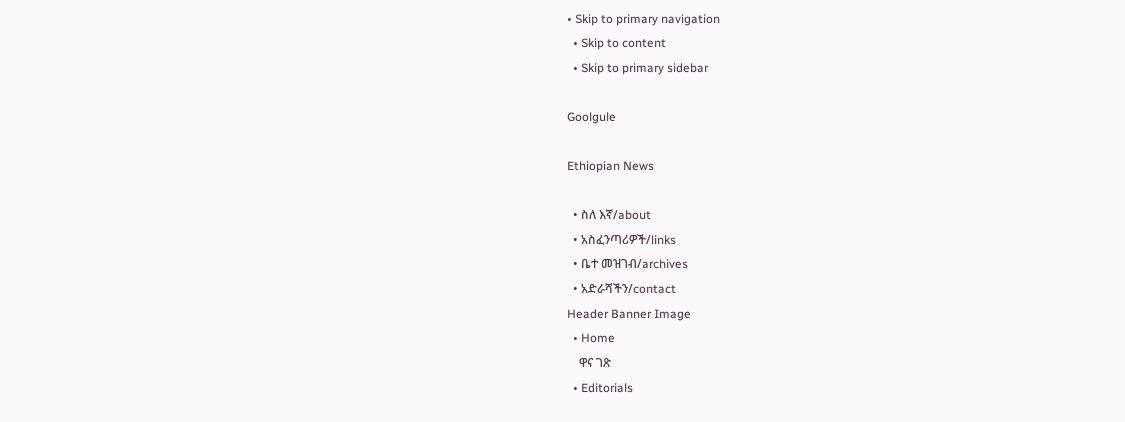• Skip to primary navigation
  • Skip to content
  • Skip to primary sidebar

Goolgule

Ethiopian News

  • ስለ እኛ/about
  • አስፈንጣሪዎች/links
  • ቤተ መዝገብ/archives
  • አድራሻችን/contact
Header Banner Image
  • Home
    ዋና ገጽ
  • Editorials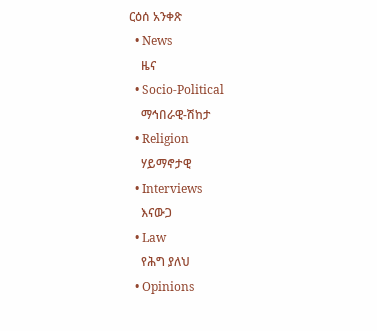ርዕሰ አንቀጽ
  • News
    ዜና
  • Socio-Political
    ማኅበራዊ-ሽከታ
  • Religion
    ሃይማኖታዊ
  • Interviews
    እናውጋ
  • Law
    የሕግ ያለህ
  • Opinions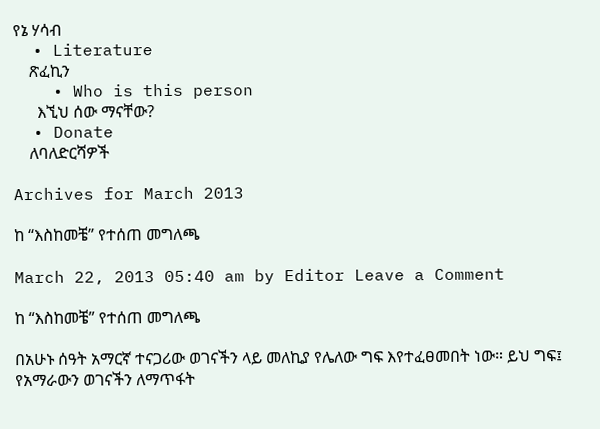የኔ ሃሳብ
  • Literature
    ጽፈኪን
    • Who is this person
      እኚህ ሰው ማናቸው?
  • Donate
    ለባለድርሻዎች

Archives for March 2013

ከ “እስከመቼ” የተሰጠ መግለጫ

March 22, 2013 05:40 am by Editor Leave a Comment

ከ “እስከመቼ” የተሰጠ መግለጫ

በአሁኑ ሰዓት አማርኛ ተናጋሪው ወገናችን ላይ መለኪያ የሌለው ግፍ እየተፈፀመበት ነው። ይህ ግፍ፤ የአማራውን ወገናችን ለማጥፋት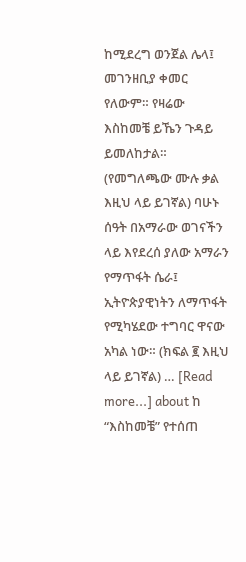ከሚደረግ ወንጀል ሌላ፤ መገንዘቢያ ቀመር የለውም። የዛሬው እስከመቼ ይኼን ጉዳይ ይመለከታል። (የመግለጫው ሙሉ ቃል እዚህ ላይ ይገኛል) ባሁኑ ሰዓት በአማራው ወገናችን ላይ እየደረሰ ያለው አማራን የማጥፋት ሴራ፤ ኢትዮጵያዊነትን ለማጥፋት የሚካሄደው ተግባር ዋናው አካል ነው። (ክፍል ፪ እዚህ ላይ ይገኛል) … [Read more...] about ከ “እስከመቼ” የተሰጠ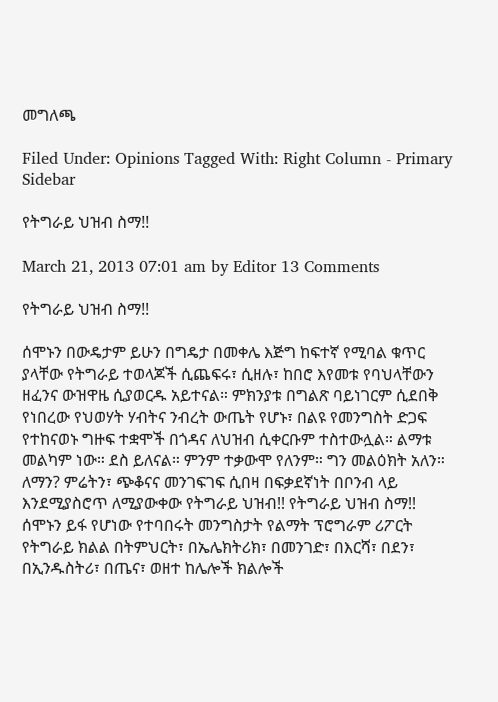መግለጫ

Filed Under: Opinions Tagged With: Right Column - Primary Sidebar

የትግራይ ህዝብ ስማ!!

March 21, 2013 07:01 am by Editor 13 Comments

የትግራይ ህዝብ ስማ!!

ሰሞኑን በውዴታም ይሁን በግዴታ በመቀሌ እጅግ ከፍተኛ የሚባል ቁጥር ያላቸው የትግራይ ተወላጆች ሲጨፍሩ፣ ሲዘሉ፣ ከበሮ እየመቱ የባህላቸውን ዘፈንና ውዝዋዜ ሲያወርዱ አይተናል። ምክንያቱ በግልጽ ባይነገርም ሲደበቅ የነበረው የህወሃት ሃብትና ንብረት ውጤት የሆኑ፣ በልዩ የመንግስት ድጋፍ የተከናወኑ ግዙፍ ተቋሞች በጎዳና ለህዝብ ሲቀርቡም ተስተውሏል። ልማቱ መልካም ነው። ደስ ይለናል። ምንም ተቃውሞ የለንም። ግን መልዕክት አለን። ለማን? ምሬትን፣ ጭቆናና መንገፍገፍ ሲበዛ በፍቃደኛነት በቦንብ ላይ እንደሚያስሮጥ ለሚያውቀው የትግራይ ህዝብ!! የትግራይ ህዝብ ስማ!! ሰሞኑን ይፋ የሆነው የተባበሩት መንግስታት የልማት ፕሮግራም ሪፖርት የትግራይ ክልል በትምህርት፣ በኤሌክትሪክ፣ በመንገድ፣ በእርሻ፣ በደን፣ በኢንዱስትሪ፣ በጤና፣ ወዘተ ከሌሎች ክልሎች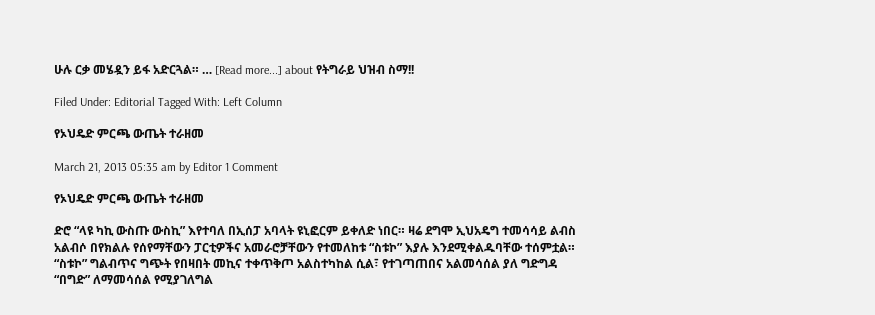ሁሉ ርቃ መሄዷን ይፋ አድርጓል። … [Read more...] about የትግራይ ህዝብ ስማ!!

Filed Under: Editorial Tagged With: Left Column

የኦህዴድ ምርጫ ውጤት ተራዘመ

March 21, 2013 05:35 am by Editor 1 Comment

የኦህዴድ ምርጫ ውጤት ተራዘመ

ድሮ “ላዩ ካኪ ውስጡ ውስኪ” እየተባለ በኢሰፓ አባላት ዩኒፎርም ይቀለድ ነበር። ዛሬ ደግሞ ኢህአዴግ ተመሳሳይ ልብስ አልብሶ በየክልሉ የሰየማቸውን ፓርቲዎችና አመራሮቻቸውን የተመለከቱ “ስቱኮ” እያሉ እንደሚቀልዱባቸው ተሰምቷል። “ስቱኮ” ግልብጥና ግጭት የበዛበት መኪና ተቀጥቅጦ አልስተካከል ሲል፣ የተገጣጠበና አልመሳሰል ያለ ግድግዳ “በግድ” ለማመሳሰል የሚያገለግል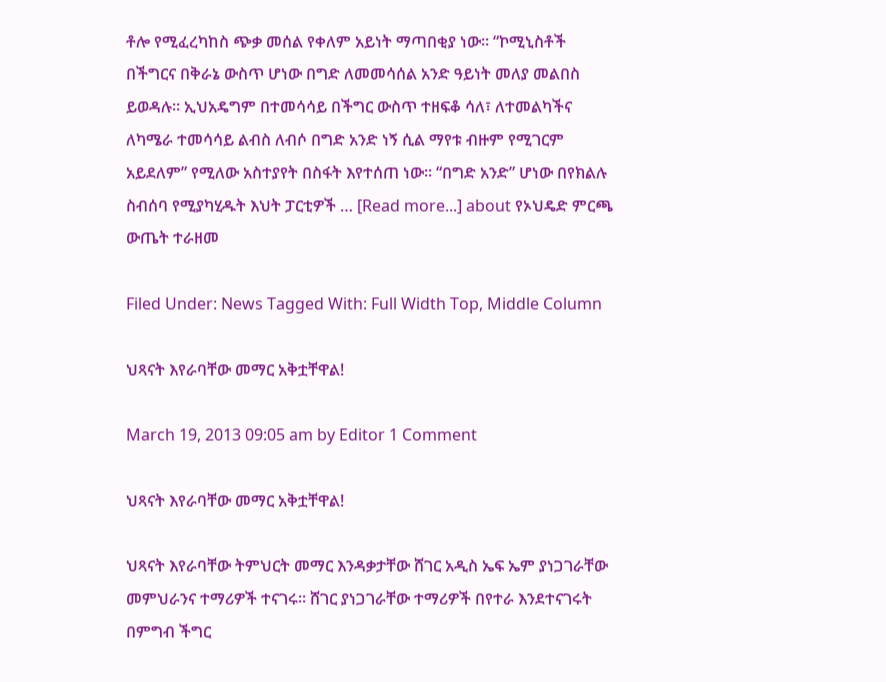ቶሎ የሚፈረካከስ ጭቃ መሰል የቀለም አይነት ማጣበቂያ ነው። “ኮሚኒስቶች በችግርና በቅራኔ ውስጥ ሆነው በግድ ለመመሳሰል አንድ ዓይነት መለያ መልበስ ይወዳሉ። ኢህአዴግም በተመሳሳይ በችግር ውስጥ ተዘፍቆ ሳለ፣ ለተመልካችና ለካሜራ ተመሳሳይ ልብስ ለብሶ በግድ አንድ ነኝ ሲል ማየቱ ብዙም የሚገርም አይደለም” የሚለው አስተያየት በስፋት እየተሰጠ ነው። “በግድ አንድ” ሆነው በየክልሉ ስብሰባ የሚያካሂዱት እህት ፓርቲዎች … [Read more...] about የኦህዴድ ምርጫ ውጤት ተራዘመ

Filed Under: News Tagged With: Full Width Top, Middle Column

ህጻናት እየራባቸው መማር አቅቷቸዋል!

March 19, 2013 09:05 am by Editor 1 Comment

ህጻናት እየራባቸው መማር አቅቷቸዋል!

ህጻናት እየራባቸው ትምህርት መማር እንዳቃታቸው ሸገር አዲስ ኤፍ ኤም ያነጋገራቸው መምህራንና ተማሪዎች ተናገሩ። ሸገር ያነጋገራቸው ተማሪዎች በየተራ እንደተናገሩት በምግብ ችግር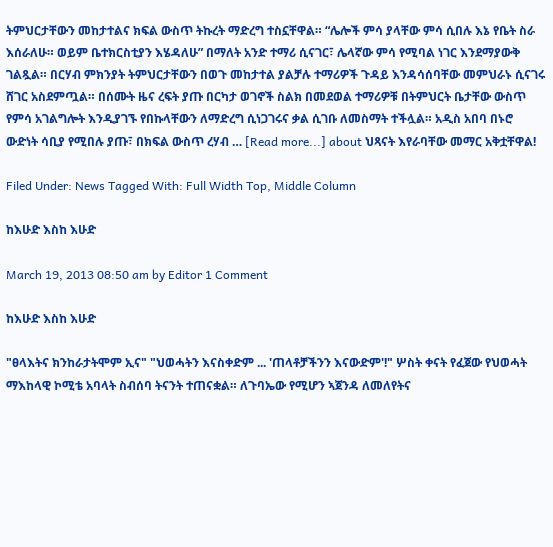ትምህርታቸውን መከታተልና ክፍል ውስጥ ትኩረት ማድረግ ተስኗቸዋል። “ሌሎች ምሳ ያላቸው ምሳ ሲበሉ እኔ የቤት ስራ እሰራለሁ። ወይም ቤተክርስቲያን እሄዳለሁ” በማለት አንድ ተማሪ ሲናገር፣ ሌላኛው ምሳ የሚባል ነገር እንደማያውቅ ገልጿል። በርሃብ ምክንያት ትምህርታቸውን በወጉ መከታተል ያልቻሉ ተማሪዎች ጉዳይ እንዳሳሰባቸው መምህራኑ ሲናገሩ ሸገር አስደምጧል። በሰሙት ዜና ረፍት ያጡ በርካታ ወገኖች ስልክ በመደወል ተማሪዎቹ በትምህርት ቤታቸው ውስጥ የምሳ አገልግሎት እንዲያገኙ የበኩላቸውን ለማድረግ ሲነጋገሩና ቃል ሲገቡ ለመስማት ተችሏል። አዲስ አበባ በኑሮ ውድነት ሳቢያ የሚበሉ ያጡ፣ በክፍል ውስጥ ረሃብ … [Read more...] about ህጻናት እየራባቸው መማር አቅቷቸዋል!

Filed Under: News Tagged With: Full Width Top, Middle Column

ከእሁድ እስከ እሁድ

March 19, 2013 08:50 am by Editor 1 Comment

ከእሁድ እስከ እሁድ

"ፀላእትና ክንከራታትሞም ኢና" "ህወሓትን እናስቀድም ... 'ጠላቶቻችንን እናውድም'!" ሦስት ቀናት የፈጀው የህወሓት ማእከላዊ ኮሚቴ አባላት ስብሰባ ትናንት ተጠናቋል። ለጉባኤው የሚሆን ኣጀንዳ ለመለየትና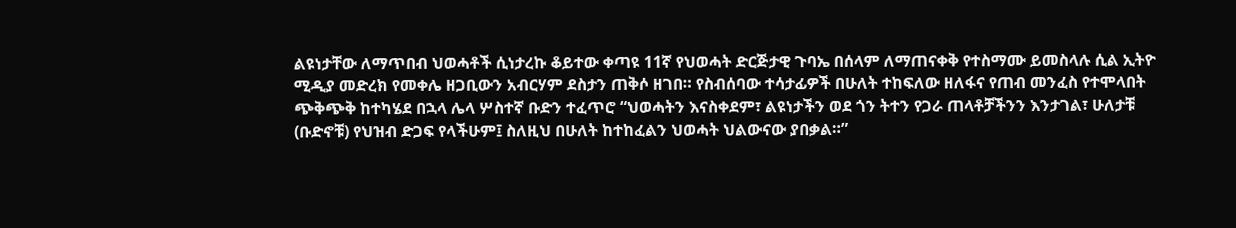ልዩነታቸው ለማጥበብ ህወሓቶች ሲነታረኩ ቆይተው ቀጣዩ 11ኛ የህወሓት ድርጅታዊ ጉባኤ በሰላም ለማጠናቀቅ የተስማሙ ይመስላሉ ሲል ኢትዮ ሚዲያ መድረክ የመቀሌ ዘጋቢውን አብርሃም ደስታን ጠቅሶ ዘገበ። የስብሰባው ተሳታፊዎች በሁለት ተከፍለው ዘለፋና የጠብ መንፈስ የተሞላበት ጭቅጭቅ ከተካሄደ በኋላ ሌላ ሦስተኛ ቡድን ተፈጥሮ “ህወሓትን እናስቀደም፣ ልዩነታችን ወደ ጎን ትተን የጋራ ጠላቶቻችንን እንታገል፣ ሁለታቹ (ቡድኖቹ) የህዝብ ድጋፍ የላችሁም፤ ስለዚህ በሁለት ከተከፈልን ህወሓት ህልውናው ያበቃል።”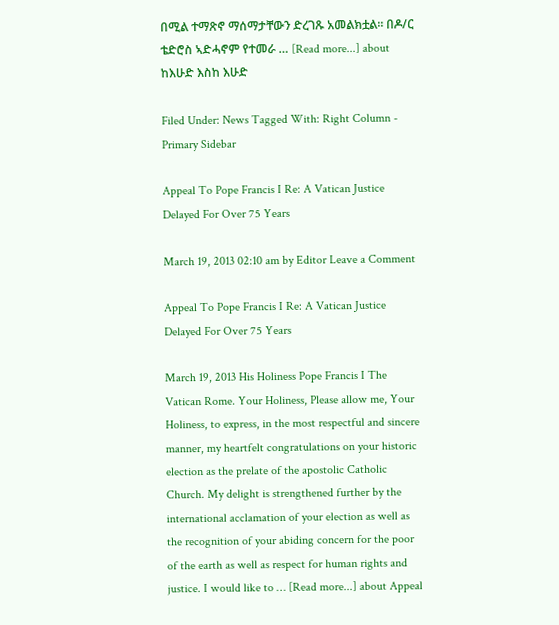በሚል ተማጽኖ ማሰማታቸውን ድረገጹ አመልክቷል። በዶ/ር ቴድሮስ ኣድሓኖም የተመራ … [Read more...] about ከእሁድ እስከ እሁድ

Filed Under: News Tagged With: Right Column - Primary Sidebar

Appeal To Pope Francis I Re: A Vatican Justice Delayed For Over 75 Years

March 19, 2013 02:10 am by Editor Leave a Comment

Appeal To Pope Francis I Re: A Vatican Justice Delayed For Over 75 Years

March 19, 2013 His Holiness Pope Francis I The Vatican Rome. Your Holiness, Please allow me, Your Holiness, to express, in the most respectful and sincere manner, my heartfelt congratulations on your historic election as the prelate of the apostolic Catholic Church. My delight is strengthened further by the international acclamation of your election as well as the recognition of your abiding concern for the poor of the earth as well as respect for human rights and justice. I would like to … [Read more...] about Appeal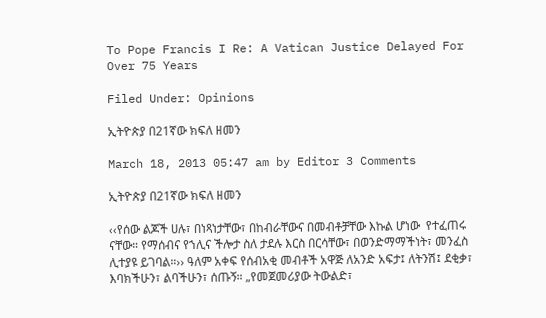To Pope Francis I Re: A Vatican Justice Delayed For Over 75 Years

Filed Under: Opinions

ኢትዮጵያ በ21ኛው ክፍለ ዘመን

March 18, 2013 05:47 am by Editor 3 Comments

ኢትዮጵያ በ21ኛው ክፍለ ዘመን

‹‹የሰው ልጆች ሀሉ፣ በነጻነታቸው፣ በከብራቸውና በመብቶቻቸው እኩል ሆነው  የተፈጠሩ ናቸው። የማሰብና የኀሊና ችሎታ ስለ ታደሉ እርስ በርሳቸው፣ በወንድማማችነት፣ መንፈስ ሊተያዩ ይገባል።›› ዓለም አቀፍ የሰብአቂ መብቶች አዋጅ ለአንድ አፍታ፤ ለትንሽ፤ ደቂቃ፣ እባክችሁን፣ ልባችሁን፣ ሰጡኝ። „የመጀመሪያው ትውልድ፣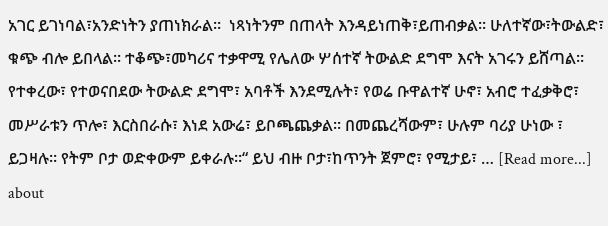አገር ይገነባል፣አንድነትን ያጠነክራል።  ነጻነትንም በጠላት እንዳይነጠቅ፣ይጠብቃል። ሁለተኛው፣ትውልድ፣ ቁጭ ብሎ ይበላል። ተቆጭ፣መካሪና ተቃዋሚ የሌለው ሦሰተኛ ትውልድ ደግሞ እናት አገሩን ይሸጣል። የተቀረው፣ የተወናበደው ትውልድ ደግሞ፣ አባቶች እንደሚሉት፣ የወሬ ቡዋልተኛ ሁኖ፣ አብሮ ተፈቃቅሮ፣ መሥራቱን ጥሎ፣ እርስበራሱ፣ እነደ አውሬ፣ ይቦጫጨቃል። በመጨረሻውም፣ ሁሉም ባሪያ ሁነው ፣ ይጋዛሉ። የትም ቦታ ወድቀውም ይቀራሉ።“ ይህ ብዙ ቦታ፣ከጥንት ጀምሮ፣ የሚታይ፣ … [Read more...] about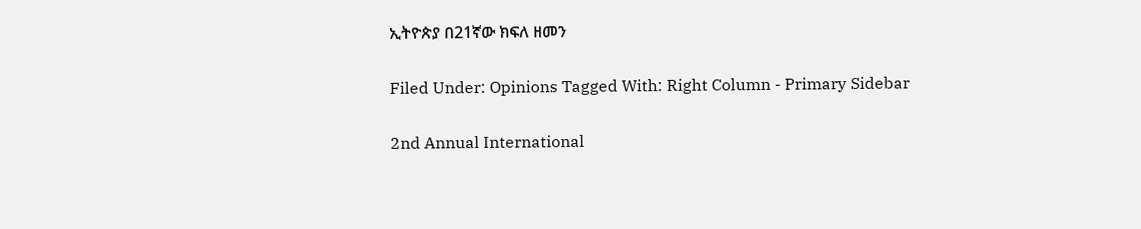ኢትዮጵያ በ21ኛው ክፍለ ዘመን

Filed Under: Opinions Tagged With: Right Column - Primary Sidebar

2nd Annual International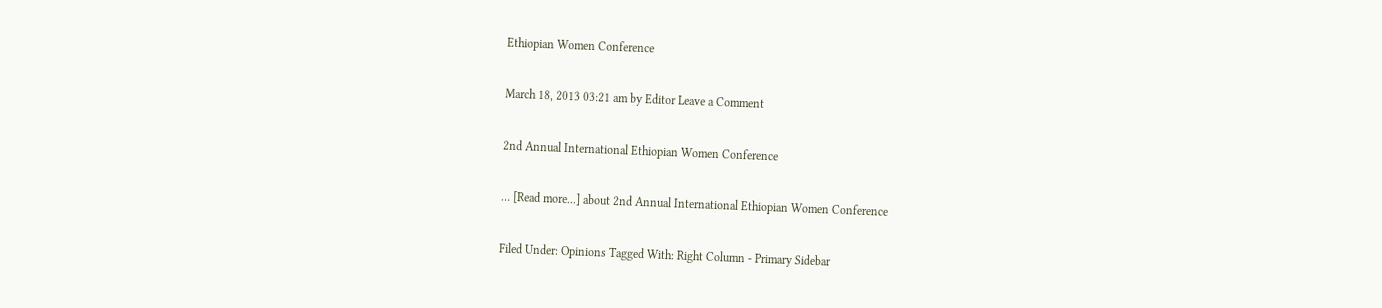Ethiopian Women Conference

March 18, 2013 03:21 am by Editor Leave a Comment

2nd Annual International Ethiopian Women Conference

… [Read more...] about 2nd Annual International Ethiopian Women Conference

Filed Under: Opinions Tagged With: Right Column - Primary Sidebar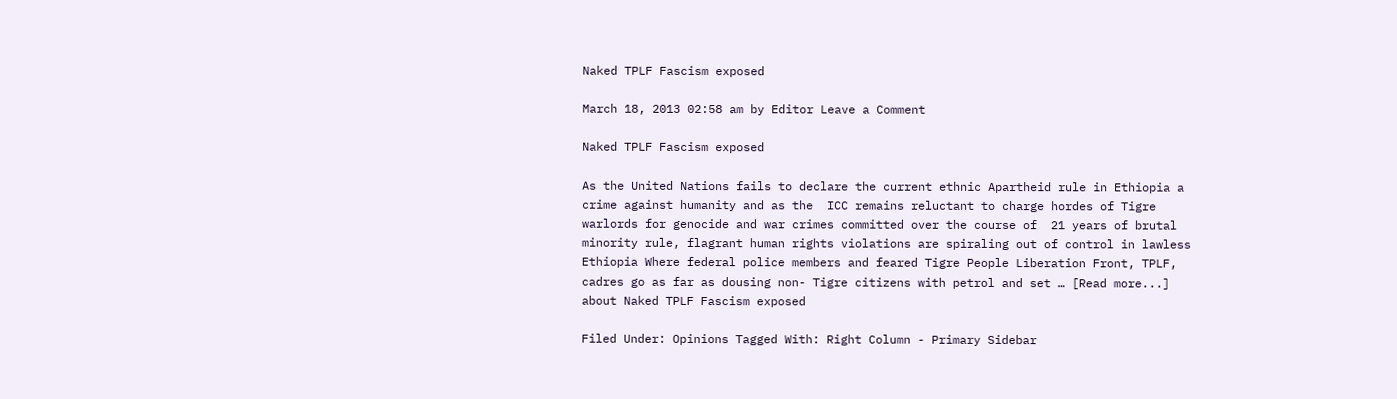Naked TPLF Fascism exposed

March 18, 2013 02:58 am by Editor Leave a Comment

Naked TPLF Fascism exposed

As the United Nations fails to declare the current ethnic Apartheid rule in Ethiopia a crime against humanity and as the  ICC remains reluctant to charge hordes of Tigre warlords for genocide and war crimes committed over the course of  21 years of brutal minority rule, flagrant human rights violations are spiraling out of control in lawless Ethiopia Where federal police members and feared Tigre People Liberation Front, TPLF, cadres go as far as dousing non- Tigre citizens with petrol and set … [Read more...] about Naked TPLF Fascism exposed

Filed Under: Opinions Tagged With: Right Column - Primary Sidebar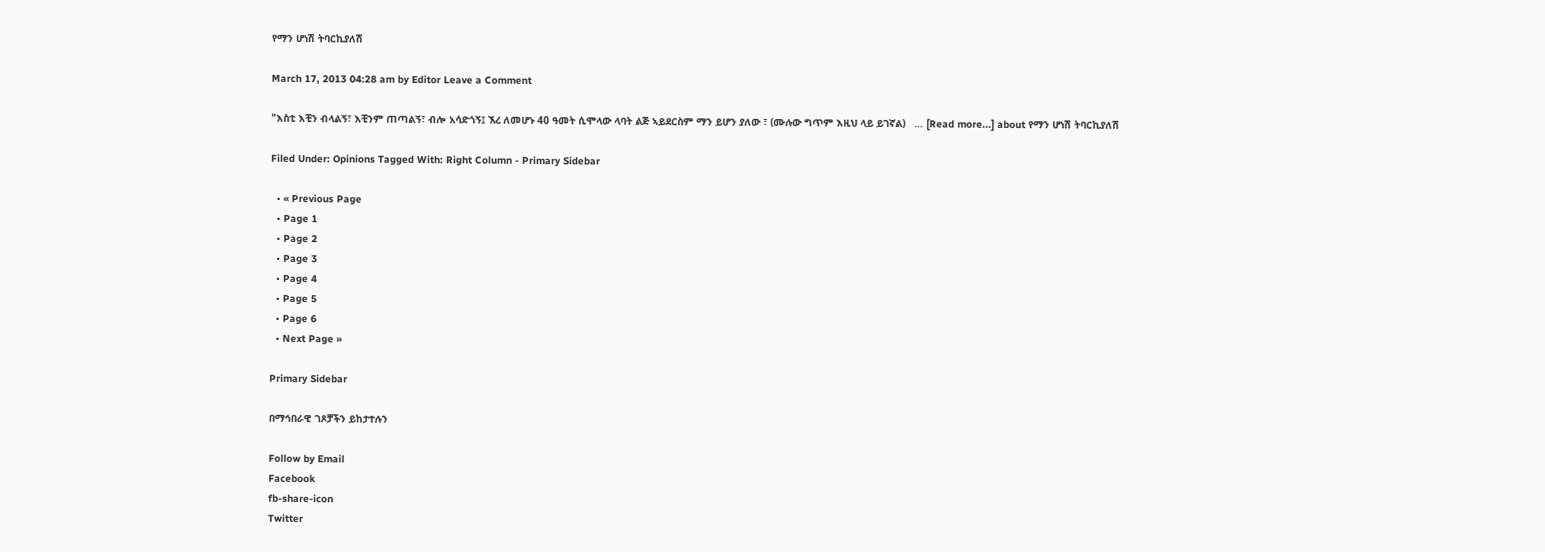የማን ሆነሽ ትባርኪያለሽ

March 17, 2013 04:28 am by Editor Leave a Comment

"እስቲ እቺን ብላልኝ፣ እቺንም ጠጣልኝ፣ ብሎ አሳድጎኝ፤ ኧረ ለመሆኑ 40 ዓመት ሲሞላው ላባት ልጅ ኣይደርስም ማን ይሆን ያለው ፣ (ሙሉው ግጥም እዚህ ላይ ይገኛል)   … [Read more...] about የማን ሆነሽ ትባርኪያለሽ

Filed Under: Opinions Tagged With: Right Column - Primary Sidebar

  • « Previous Page
  • Page 1
  • Page 2
  • Page 3
  • Page 4
  • Page 5
  • Page 6
  • Next Page »

Primary Sidebar

በማኅበራዊ ገጾቻችን ይከታተሉን

Follow by Email
Facebook
fb-share-icon
Twitter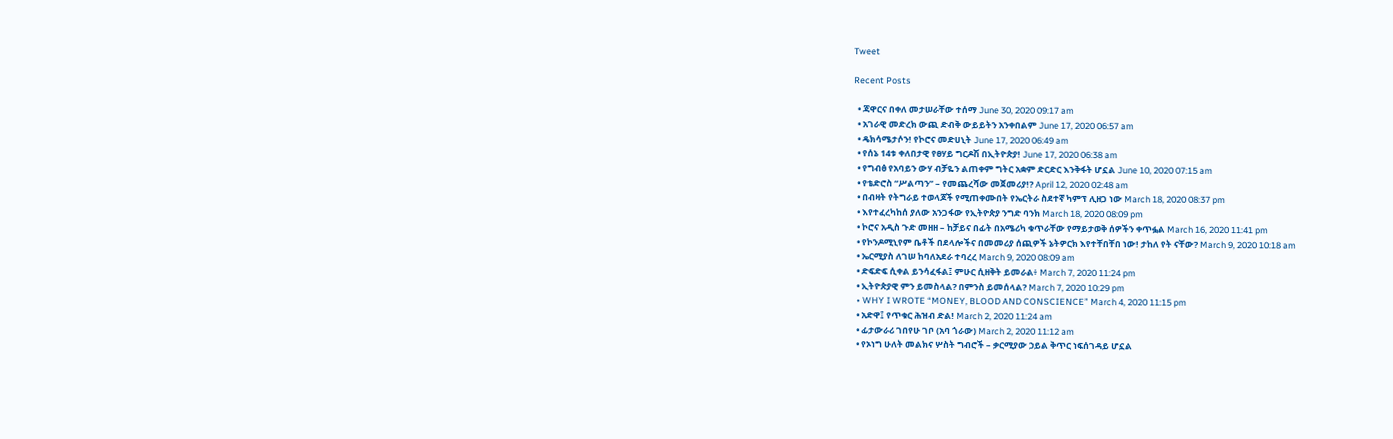Tweet

Recent Posts

  • ጃዋርና በቀለ መታሠራቸው ተሰማ June 30, 2020 09:17 am
  • አገራዊ መድረክ ውጪ ድብቅ ውይይትን አንቀበልም June 17, 2020 06:57 am
  • ዴክሳሜታሶን! የኮሮና መድሀኒት June 17, 2020 06:49 am
  • የሰኔ 14ቱ ቀለበታዊ የፀሃይ ግርዶሽ በኢትዮጵያ! June 17, 2020 06:38 am
  • የግብፅ የአባይን ውሃ ብቻዬን ልጠቀም ግትር አቋም ድርድር እንቅፋት ሆኗል June 10, 2020 07:15 am
  • የቴድሮስ “ሥልጣን” – የመጨረሻው መጀመሪያ!? April 12, 2020 02:48 am
  • በብዛት የትግራይ ተወላጆች የሚጠቀሙበት የኤርትራ ስደተኛ ካምፕ ሊዘጋ ነው March 18, 2020 08:37 pm
  • እየተፈረካከሰ ያለው አንጋፋው የኢትዮጵያ ንግድ ባንክ March 18, 2020 08:09 pm
  • ኮሮና አዲስ ጉድ መዘዘ – ከቻይና በፊት በአሜሪካ ቁጥራቸው የማይታወቅ ሰዎችን ቀጥፏል March 16, 2020 11:41 pm
  • የኮንዶሚኒየም ቤቶች በደላሎችና በመመሪያ ሰጪዎች ኔትዎርክ እየተቸበቸበ ነው! ታከለ የት ናቸው? March 9, 2020 10:18 am
  • ኤርሚያስ ለገሠ ከባለአደራ ተባረረ March 9, 2020 08:09 am
  • ድፍድፍ ሲቀል ይንሳፈፋል፤ ምሁር ሲዘቅት ይመራል፥ March 7, 2020 11:24 pm
  • ኢትዮጵያዊ ምን ይመስላል? በምንስ ይመሰላል? March 7, 2020 10:29 pm
  • WHY I WROTE “MONEY, BLOOD AND CONSCIENCE” March 4, 2020 11:15 pm
  • አድዋ፤ የጥቁር ሕዝብ ድል! March 2, 2020 11:24 am
  • ፊታውራሪ ገበየሁ ገቦ (አባ ጎራው) March 2, 2020 11:12 am
  • የኦነግ ሁለት መልክና ሦስት ግብሮች – ቃርሚያው ኃይል ቅጥር ነፍሰገዳይ ሆኗል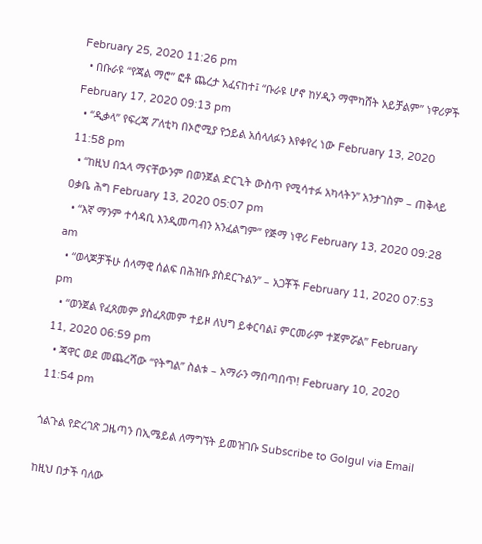February 25, 2020 11:26 pm
  • በቡራዩ “የጃል ማሮ” ፎቶ ጨረታ አፈናከተ፤ “ቡራዩ ሆኖ ከሃዲን ማሞካሸት አይቻልም” ነዋሪዎች February 17, 2020 09:13 pm
  • “ዲቃላ” የፍረጃ ፖለቲካ በኦሮሚያ የኃይል አሰላለፉን እየቀየረ ነው February 13, 2020 11:58 pm
  • “ከዚህ በኋላ ማናቸውንም በወንጀል ድርጊት ውስጥ የሚሳተፉ አካላትን” አንታገስም – ጠቅላይ ዐቃቤ ሕግ February 13, 2020 05:07 pm
  • “እኛ ማንም ተሳዳቢ እንዲመጣብን አንፈልግም” የጅማ ነዋሪ February 13, 2020 09:28 am
  • “ወላጆቻችሁ ሰላማዊ ሰልፍ በሕዝቡ ያስደርጉልን” – አጋቾች February 11, 2020 07:53 pm
  • “ወንጀል የፈጸመም ያስፈጸመም ተይዞ ለህግ ይቀርባል፤ ምርመራም ተጀምሯል” February 11, 2020 06:59 pm
  • ጃዋር ወደ መጨረሻው “የትግል” ስልቱ – አማራን ማበጣበጥ! February 10, 2020 11:54 pm

ጎልጉል የድረገጽ ጋዜጣን በኢሜይል ለማግኘት ይመዝገቡ Subscribe to Golgul via Email

ከዚህ በታች ባለው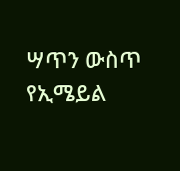ሣጥን ውስጥ የኢሜይል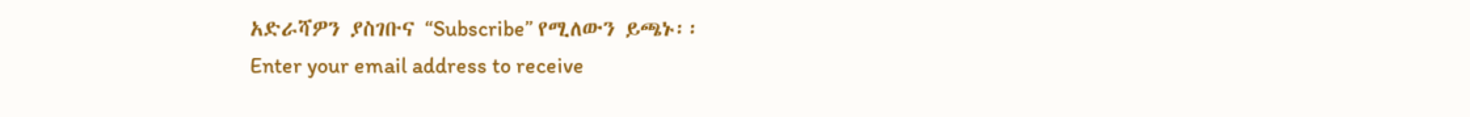አድራሻዎን ያስገቡና “Subscribe” የሚለውን ይጫኑ፡፡
Enter your email address to receive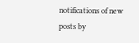notifications of new posts by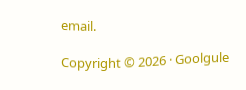email.

Copyright © 2026 · Goolgule